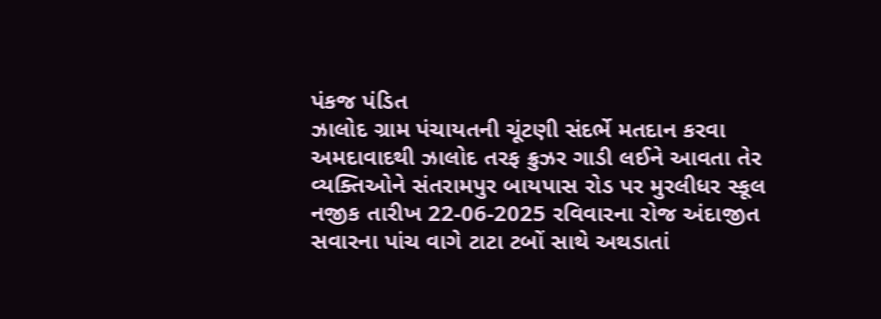પંકજ પંડિત
ઝાલોદ ગ્રામ પંચાયતની ચૂંટણી સંદર્ભે મતદાન કરવા અમદાવાદથી ઝાલોદ તરફ ક્રુઝર ગાડી લઈને આવતા તેર વ્યક્તિઓને સંતરામપુર બાયપાસ રોડ પર મુરલીધર સ્કૂલ નજીક તારીખ 22-06-2025 રવિવારના રોજ અંદાજીત સવારના પાંચ વાગે ટાટા ટબોં સાથે અથડાતાં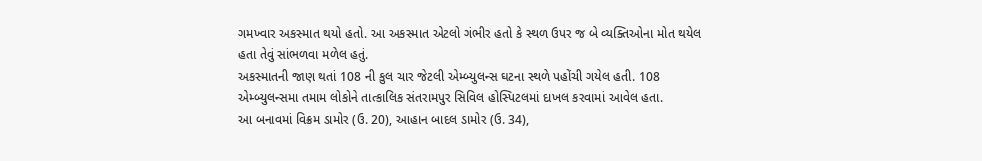ગમખ્વાર અકસ્માત થયો હતો. આ અકસ્માત એટલો ગંભીર હતો કે સ્થળ ઉપર જ બે વ્યક્તિઓના મોત થયેલ હતા તેવું સાંભળવા મળેલ હતું.
અકસ્માતની જાણ થતાં 108 ની કુલ ચાર જેટલી એમ્બ્યુલન્સ ઘટના સ્થળે પહોંચી ગયેલ હતી. 108 એમ્બ્યુલન્સમા તમામ લોકોને તાત્કાલિક સંતરામપુર સિવિલ હોસ્પિટલમાં દાખલ કરવામાં આવેલ હતા.
આ બનાવમાં વિક્રમ ડામોર (ઉ. 20), આહાન બાદલ ડામોર (ઉ. 34),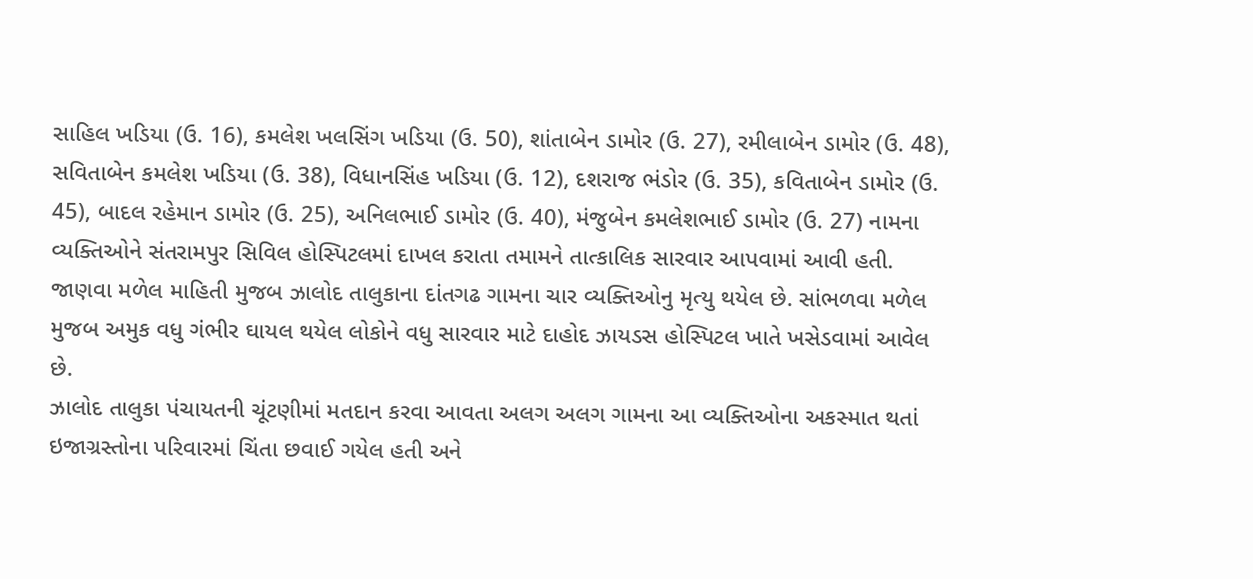સાહિલ ખડિયા (ઉ. 16), કમલેશ ખલસિંગ ખડિયા (ઉ. 50), શાંતાબેન ડામોર (ઉ. 27), રમીલાબેન ડામોર (ઉ. 48), સવિતાબેન કમલેશ ખડિયા (ઉ. 38), વિધાનસિંહ ખડિયા (ઉ. 12), દશરાજ ભંડોર (ઉ. 35), કવિતાબેન ડામોર (ઉ. 45), બાદલ રહેમાન ડામોર (ઉ. 25), અનિલભાઈ ડામોર (ઉ. 40), મંજુબેન કમલેશભાઈ ડામોર (ઉ. 27) નામના વ્યક્તિઓને સંતરામપુર સિવિલ હોસ્પિટલમાં દાખલ કરાતા તમામને તાત્કાલિક સારવાર આપવામાં આવી હતી. જાણવા મળેલ માહિતી મુજબ ઝાલોદ તાલુકાના દાંતગઢ ગામના ચાર વ્યક્તિઓનુ મૃત્યુ થયેલ છે. સાંભળવા મળેલ મુજબ અમુક વધુ ગંભીર ઘાયલ થયેલ લોકોને વધુ સારવાર માટે દાહોદ ઝાયડસ હોસ્પિટલ ખાતે ખસેડવામાં આવેલ છે.
ઝાલોદ તાલુકા પંચાયતની ચૂંટણીમાં મતદાન કરવા આવતા અલગ અલગ ગામના આ વ્યક્તિઓના અકસ્માત થતાં ઇજાગ્રસ્તોના પરિવારમાં ચિંતા છવાઈ ગયેલ હતી અને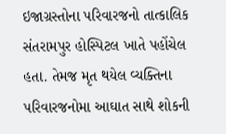ઇજાગ્રસ્તોના પરિવારજનો તાત્કાલિક સંતરામપુર હોસ્પિટલ ખાતે પહોંચેલ હતા. તેમજ મૃત થયેલ વ્યક્તિના પરિવારજનોમા આઘાત સાથે શોકની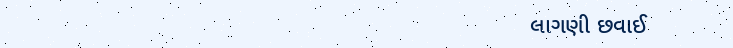લાગણી છવાઈ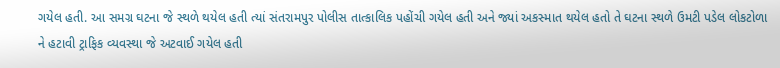ગયેલ હતી. આ સમગ્ર ઘટના જે સ્થળે થયેલ હતી ત્યાં સંતરામપુર પોલીસ તાત્કાલિક પહોંચી ગયેલ હતી અને જ્યાં અકસ્માત થયેલ હતો તે ઘટના સ્થળે ઉમટી પડેલ લોકટોળા ને હટાવી ટ્રાફિક વ્યવસ્થા જે અટવાઈ ગયેલ હતી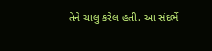તેને ચાલુ કરેલ હતી. આ સંદર્ભે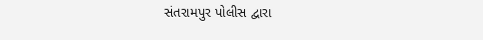સંતરામપુર પોલીસ દ્વારા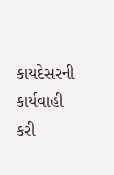કાયદેસરની કાર્યવાહી કરી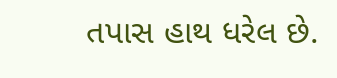તપાસ હાથ ધરેલ છે.